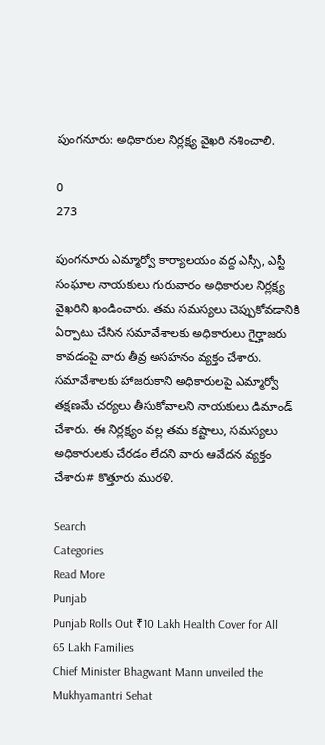పుంగనూరు: అధికారుల నిర్లక్ష్య వైఖరి నశించాలి.

0
273

పుంగనూరు ఎమ్మార్వో కార్యాలయం వద్ద ఎస్సీ, ఎస్టీ సంఘాల నాయకులు గురువారం అధికారుల నిర్లక్ష్య వైఖరిని ఖండించారు. తమ సమస్యలు చెప్పుకోవడానికి ఏర్పాటు చేసిన సమావేశాలకు అధికారులు గైర్హాజరు కావడంపై వారు తీవ్ర అసహనం వ్యక్తం చేశారు. సమావేశాలకు హాజరుకాని అధికారులపై ఎమ్మార్వో తక్షణమే చర్యలు తీసుకోవాలని నాయకులు డిమాండ్ చేశారు. ఈ నిర్లక్ష్యం వల్ల తమ కష్టాలు, సమస్యలు అధికారులకు చేరడం లేదని వారు ఆవేదన వ్యక్తం చేశారు# కొత్తూరు మురళి.

Search
Categories
Read More
Punjab
Punjab Rolls Out ₹10 Lakh Health Cover for All 65 Lakh Families
Chief Minister Bhagwant Mann unveiled the Mukhyamantri Sehat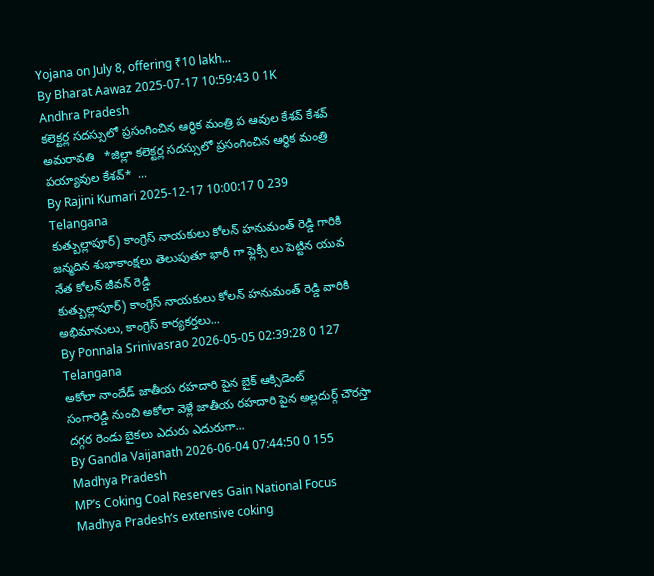Yojana on July 8, offering ₹10 lakh...
By Bharat Aawaz 2025-07-17 10:59:43 0 1K
Andhra Pradesh
కలెక్టర్ల సదస్సులో ప్రసంగించిన ఆర్థిక మంత్రి ప ఆవుల కేశవ్ కేశవ్
అమరావతి   *జిల్లా కలెక్టర్ల సదస్సులో ప్రసంగించిన ఆర్ధిక మంత్రి పయ్యావుల కేశవ్*  ...
By Rajini Kumari 2025-12-17 10:00:17 0 239
Telangana
కుత్బుల్లాపూర్) కాంగ్రెస్ నాయకులు కోలన్ హనుమంత్ రెడ్డి గారికి జన్మదిన శుభాకాంక్షలు తెలుపుతూ భారీ గా ఫ్లెక్సీ లు పెట్టిన యువ నేత కోలన్ జీవన్ రెడ్డి
కుత్బుల్లాపూర్) కాంగ్రెస్ నాయకులు కోలన్ హనుమంత్ రెడ్డి వారికి అభిమానులు, కాంగ్రెస్ కార్యకర్తలు...
By Ponnala Srinivasrao 2026-05-05 02:39:28 0 127
Telangana
అకోలా నాందేడ్ జాతీయ రహదారి పైన బైక్ ఆక్సిడెంట్
సంగారెడ్డి నుంచి అకోలా వెళ్లే జాతీయ రహదారి పైన అల్లదుర్గ్ చౌరస్తా దగ్గర రెండు బైకలు ఎదురు ఎదురుగా...
By Gandla Vaijanath 2026-06-04 07:44:50 0 155
Madhya Pradesh
MP’s Coking Coal Reserves Gain National Focus
Madhya Pradesh’s extensive coking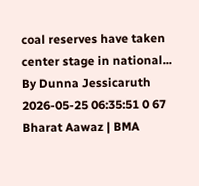coal reserves have taken center stage in national...
By Dunna Jessicaruth 2026-05-25 06:35:51 0 67
Bharat Aawaz | BMA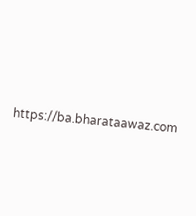https://ba.bharataawaz.com